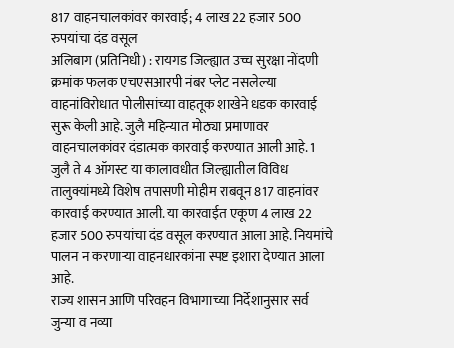817 वाहनचालकांवर कारवाई; 4 लाख 22 हजार 500 रुपयांचा दंड वसूल
अलिबाग (प्रतिनिधी) : रायगड जिल्ह्यात उच्च सुरक्षा नोंदणी क्रमांक फलक एचएसआरपी नंबर प्लेट नसलेल्या वाहनांविरोधात पोलीसांच्या वाहतूक शाखेने धडक कारवाई सुरू केली आहे. जुलै महिन्यात मोठ्या प्रमाणावर वाहनचालकांवर दंडात्मक कारवाई करण्यात आली आहे. 1 जुलै ते 4 ऑगस्ट या कालावधीत जिल्ह्यातील विविध तालुक्यांमध्ये विशेष तपासणी मोहीम राबवून 817 वाहनांवर कारवाई करण्यात आली. या कारवाईत एकूण 4 लाख 22 हजार 500 रुपयांचा दंड वसूल करण्यात आला आहे. नियमांचे पालन न करणाऱ्या वाहनधारकांना स्पष्ट इशारा देण्यात आला आहे.
राज्य शासन आणि परिवहन विभागाच्या निर्देशानुसार सर्व जुन्या व नव्या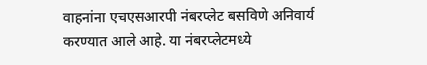वाहनांना एचएसआरपी नंबरप्लेट बसविणे अनिवार्य करण्यात आले आहे. या नंबरप्लेटमध्ये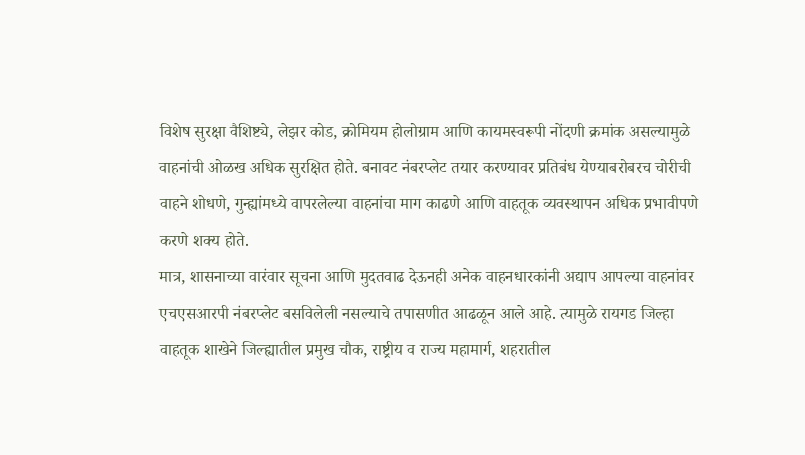विशेष सुरक्षा वैशिष्ट्ये, लेझर कोड, क्रोमियम होलोग्राम आणि कायमस्वरूपी नोंदणी क्रमांक असल्यामुळे वाहनांची ओळख अधिक सुरक्षित होते. बनावट नंबरप्लेट तयार करण्यावर प्रतिबंध येण्याबरोबरच चोरीची वाहने शोधणे, गुन्ह्यांमध्ये वापरलेल्या वाहनांचा माग काढणे आणि वाहतूक व्यवस्थापन अधिक प्रभावीपणे करणे शक्य होते.
मात्र, शासनाच्या वारंवार सूचना आणि मुदतवाढ देऊनही अनेक वाहनधारकांनी अद्याप आपल्या वाहनांवर एचएसआरपी नंबरप्लेट बसविलेली नसल्याचे तपासणीत आढळून आले आहे. त्यामुळे रायगड जिल्हा वाहतूक शाखेने जिल्ह्यातील प्रमुख चौक, राष्ट्रीय व राज्य महामार्ग, शहरातील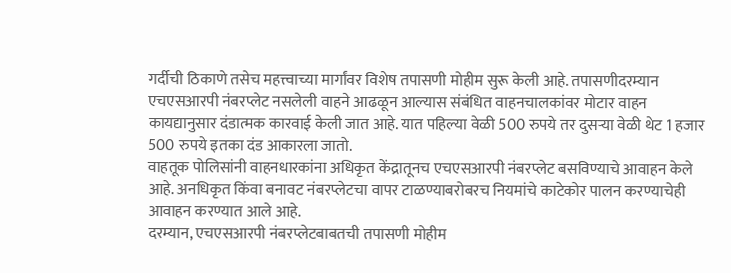गर्दीची ठिकाणे तसेच महत्त्वाच्या मार्गांवर विशेष तपासणी मोहीम सुरू केली आहे. तपासणीदरम्यान एचएसआरपी नंबरप्लेट नसलेली वाहने आढळून आल्यास संबंधित वाहनचालकांवर मोटार वाहन कायद्यानुसार दंडात्मक कारवाई केली जात आहे. यात पहिल्या वेळी 500 रुपये तर दुसऱ्या वेळी थेट 1 हजार 500 रुपये इतका दंड आकारला जातो.
वाहतूक पोलिसांनी वाहनधारकांना अधिकृत केंद्रातूनच एचएसआरपी नंबरप्लेट बसविण्याचे आवाहन केले आहे. अनधिकृत किंवा बनावट नंबरप्लेटचा वापर टाळण्याबरोबरच नियमांचे काटेकोर पालन करण्याचेही आवाहन करण्यात आले आहे.
दरम्यान, एचएसआरपी नंबरप्लेटबाबतची तपासणी मोहीम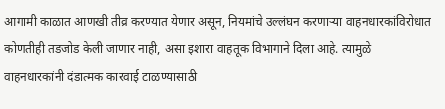आगामी काळात आणखी तीव्र करण्यात येणार असून, नियमांचे उल्लंघन करणाऱ्या वाहनधारकांविरोधात कोणतीही तडजोड केली जाणार नाही, असा इशारा वाहतूक विभागाने दिला आहे. त्यामुळे वाहनधारकांनी दंडात्मक कारवाई टाळण्यासाठी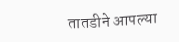तातडीने आपल्या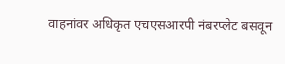वाहनांवर अधिकृत एचएसआरपी नंबरप्लेट बसवून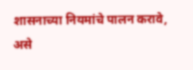शासनाच्या नियमांचे पालन करावे, असे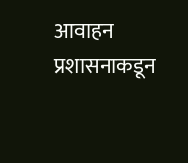आवाहन प्रशासनाकडून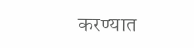करण्यात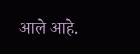आले आहे.